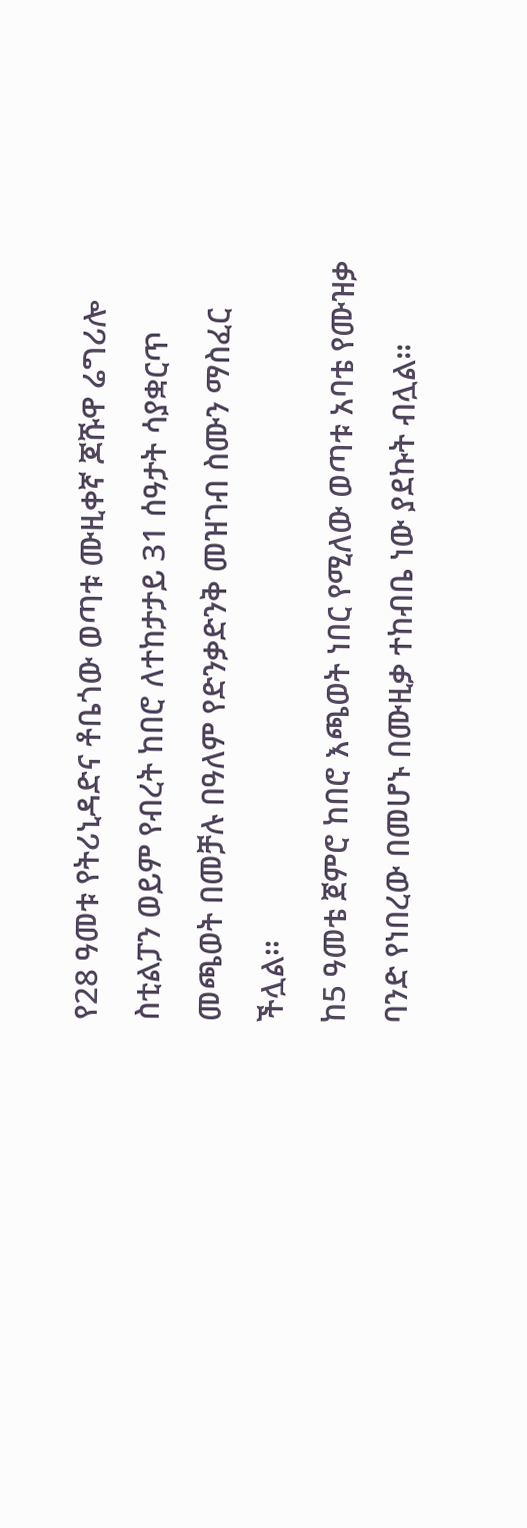የ28 ዓመቱ የትሪኒዳድና ቶቤጎው ወጣቱ ሙዚቀኛ ጆሹዋ ሬግሪሎ ስቲልፓን ወይም የብረት ከበሮ ለተከታታይ 31 ሰዓታት ሳያቋርጥ መጫወት በመቻሉ በዓለም የድንቃድንቅ መዝገብ ስሙን ማስፈር ችሏል፡፡
ከ5 ዓመቴ ጀምሮ ከበሮ እጫወት ነበር የሚለው ወጣቱ አባቴ የሙዝቃ ባንድ የነበረው በመሆኑ በሙዚቃ ተከብቤ ነው ያደኩት ብሏል፡፡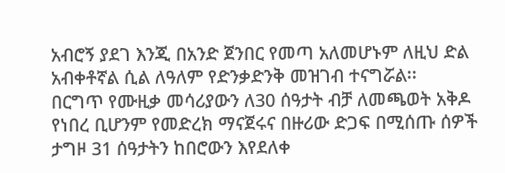አብሮኝ ያደገ እንጂ በአንድ ጀንበር የመጣ አለመሆኑም ለዚህ ድል አብቀቶኛል ሲል ለዓለም የድንቃድንቅ መዝገብ ተናግሯል፡፡
በርግጥ የሙዚቃ መሳሪያውን ለ30 ሰዓታት ብቻ ለመጫወት አቅዶ የነበረ ቢሆንም የመድረክ ማናጀሩና በዙሪው ድጋፍ በሚሰጡ ሰዎች ታግዞ 31 ሰዓታትን ከበሮውን እየደለቀ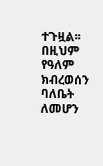ተጉዟል፡፡ በዚህም የዓለም ክብረወሰን ባለቤት ለመሆን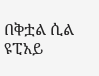በቅቷል ሲል ዩፒአይ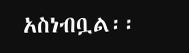አስነብቧል፡፡